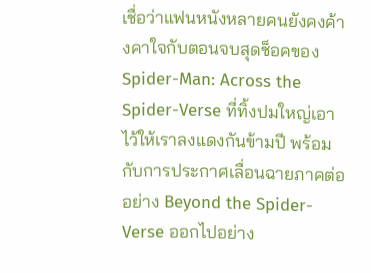เชื่อว่าแฟนหนังหลายคนยังคงค้างคาใจกับตอนจบสุดช็อคของ Spider-Man: Across the Spider-Verse ที่ทิ้งปมใหญ่เอาไว้ให้เราลงแดงกันข้ามปี พร้อมกับการประกาศเลื่อนฉายภาคต่ออย่าง Beyond the Spider-Verse ออกไปอย่าง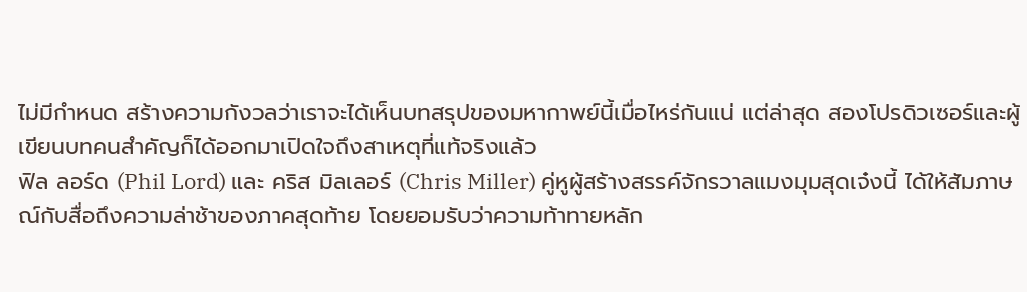ไม่มีกำหนด สร้างความกังวลว่าเราจะได้เห็นบทสรุปของมหากาพย์นี้เมื่อไหร่กันแน่ แต่ล่าสุด สองโปรดิวเซอร์และผู้เขียนบทคนสำคัญก็ได้ออกมาเปิดใจถึงสาเหตุที่แท้จริงแล้ว
ฟิล ลอร์ด (Phil Lord) และ คริส มิลเลอร์ (Chris Miller) คู่หูผู้สร้างสรรค์จักรวาลแมงมุมสุดเจ๋งนี้ ได้ให้สัมภาษณ์กับสื่อถึงความล่าช้าของภาคสุดท้าย โดยยอมรับว่าความท้าทายหลัก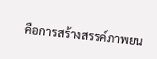คือการสร้างสรรค์ภาพยน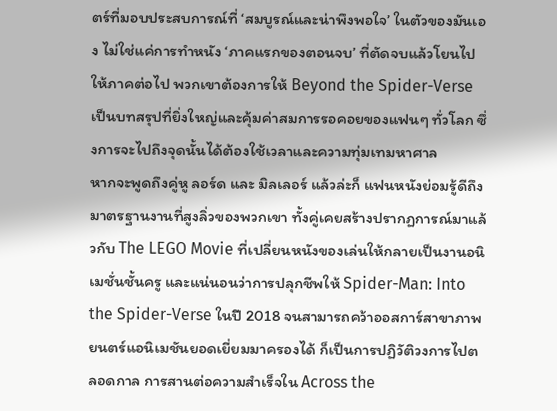ตร์ที่มอบประสบการณ์ที่ ‘สมบูรณ์และน่าพึงพอใจ’ ในตัวของมันเอง ไม่ใช่แค่การทำหนัง ‘ภาคแรกของตอนจบ’ ที่ตัดจบแล้วโยนไปให้ภาคต่อไป พวกเขาต้องการให้ Beyond the Spider-Verse เป็นบทสรุปที่ยิ่งใหญ่และคุ้มค่าสมการรอคอยของแฟนๆ ทั่วโลก ซึ่งการจะไปถึงจุดนั้นได้ต้องใช้เวลาและความทุ่มเทมหาศาล
หากจะพูดถึงคู่หู ลอร์ด และ มิลเลอร์ แล้วล่ะก็ แฟนหนังย่อมรู้ดีถึงมาตรฐานงานที่สูงลิ่วของพวกเขา ทั้งคู่เคยสร้างปรากฏการณ์มาแล้วกับ The LEGO Movie ที่เปลี่ยนหนังของเล่นให้กลายเป็นงานอนิเมชั่นชั้นครู และแน่นอนว่าการปลุกชีพให้ Spider-Man: Into the Spider-Verse ในปี 2018 จนสามารถคว้าออสการ์สาขาภาพยนตร์แอนิเมชันยอดเยี่ยมมาครองได้ ก็เป็นการปฏิวัติวงการไปตลอดกาล การสานต่อความสำเร็จใน Across the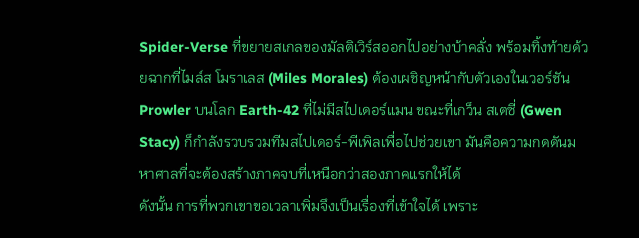Spider-Verse ที่ขยายสเกลของมัลติเวิร์สออกไปอย่างบ้าคลั่ง พร้อมทิ้งท้ายด้วยฉากที่ไมล์ส โมราเลส (Miles Morales) ต้องเผชิญหน้ากับตัวเองในเวอร์ชัน Prowler บนโลก Earth-42 ที่ไม่มีสไปเดอร์แมน ขณะที่เกว็น สเตซี่ (Gwen Stacy) ก็กำลังรวบรวมทีมสไปเดอร์-พีเพิลเพื่อไปช่วยเขา มันคือความกดดันมหาศาลที่จะต้องสร้างภาคจบที่เหนือกว่าสองภาคแรกให้ได้
ดังนั้น การที่พวกเขาขอเวลาเพิ่มจึงเป็นเรื่องที่เข้าใจได้ เพราะ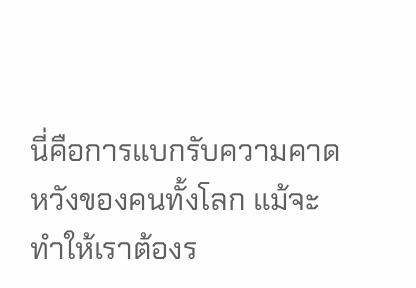นี่คือการแบกรับความคาดหวังของคนทั้งโลก แม้จะทำให้เราต้องร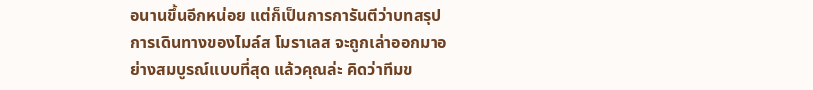อนานขึ้นอีกหน่อย แต่ก็เป็นการการันตีว่าบทสรุปการเดินทางของไมล์ส โมราเลส จะถูกเล่าออกมาอย่างสมบูรณ์แบบที่สุด แล้วคุณล่ะ คิดว่าทีมข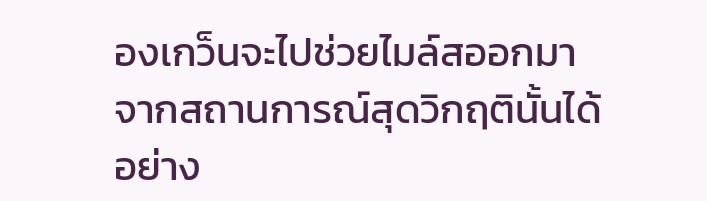องเกว็นจะไปช่วยไมล์สออกมาจากสถานการณ์สุดวิกฤตินั้นได้อย่าง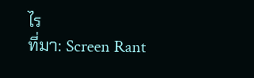ไร
ที่มา: Screen Rant